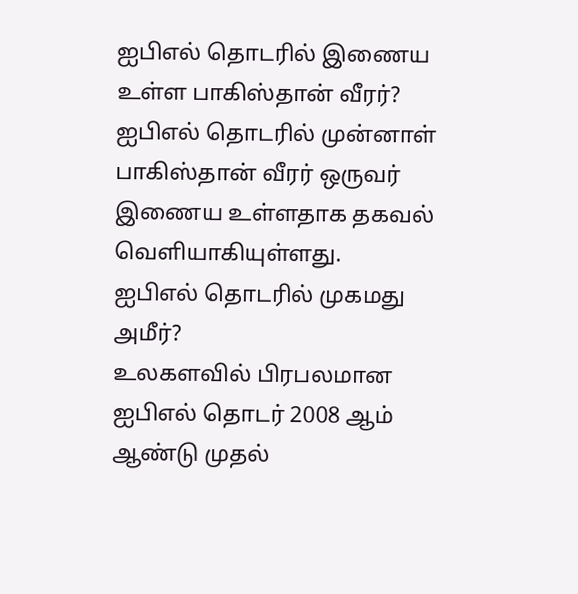ஐபிஎல் தொடரில் இணைய உள்ள பாகிஸ்தான் வீரர்?
ஐபிஎல் தொடரில் முன்னாள் பாகிஸ்தான் வீரர் ஒருவர் இணைய உள்ளதாக தகவல் வெளியாகியுள்ளது.
ஐபிஎல் தொடரில் முகமது அமீர்?
உலகளவில் பிரபலமான ஐபிஎல் தொடர் 2008 ஆம் ஆண்டு முதல்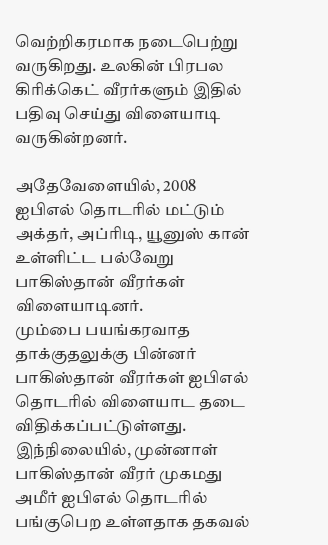வெற்றிகரமாக நடைபெற்று வருகிறது. உலகின் பிரபல கிரிக்கெட் வீரர்களும் இதில் பதிவு செய்து விளையாடி வருகின்றனர்.

அதேவேளையில், 2008 ஐபிஎல் தொடரில் மட்டும் அக்தர், அப்ரிடி, யூனுஸ் கான் உள்ளிட்ட பல்வேறு பாகிஸ்தான் வீரர்கள் விளையாடினர்.
மும்பை பயங்கரவாத தாக்குதலுக்கு பின்னர் பாகிஸ்தான் வீரர்கள் ஐபிஎல் தொடரில் விளையாட தடை விதிக்கப்பட்டுள்ளது.
இந்நிலையில், முன்னாள் பாகிஸ்தான் வீரர் முகமது அமீர் ஐபிஎல் தொடரில் பங்குபெற உள்ளதாக தகவல்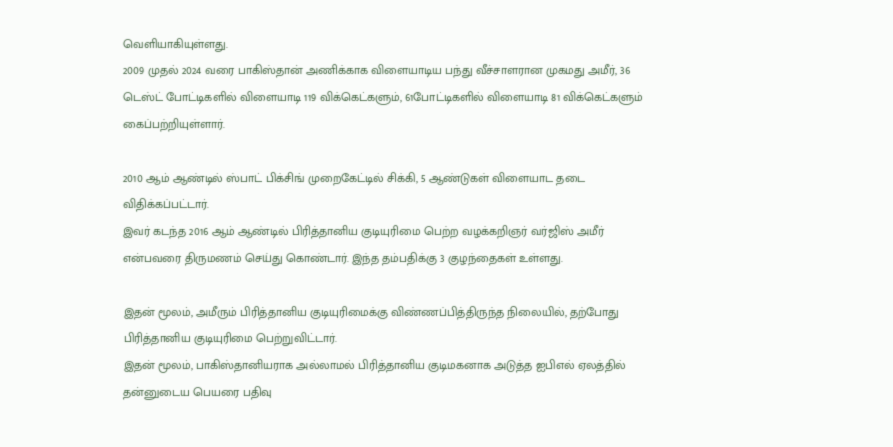வெளியாகியுள்ளது.
2009 முதல் 2024 வரை பாகிஸ்தான் அணிக்காக விளையாடிய பந்து வீச்சாளரான முகமது அமீர், 36 டெஸ்ட் போட்டிகளில் விளையாடி 119 விக்கெட்களும், 61போட்டிகளில் விளையாடி 81 விக்கெட்களும் கைப்பற்றியுள்ளார்.

2010 ஆம் ஆண்டில் ஸ்பாட் பிக்சிங் முறைகேட்டில் சிக்கி, 5 ஆண்டுகள் விளையாட தடை விதிக்கப்பட்டார்.
இவர் கடந்த 2016 ஆம் ஆண்டில் பிரித்தானிய குடியுரிமை பெற்ற வழக்கறிஞர் வர்ஜிஸ் அமீர் என்பவரை திருமணம் செய்து கொண்டார். இந்த தம்பதிக்கு 3 குழந்தைகள் உள்ளது.

இதன் மூலம், அமீரும் பிரித்தானிய குடியுரிமைக்கு விண்ணப்பித்திருந்த நிலையில், தற்போது பிரித்தானிய குடியுரிமை பெற்றுவிட்டார்.
இதன் மூலம், பாகிஸ்தானியராக அல்லாமல் பிரித்தானிய குடிமகனாக அடுத்த ஐபிஎல் ஏலத்தில் தன்னுடைய பெயரை பதிவு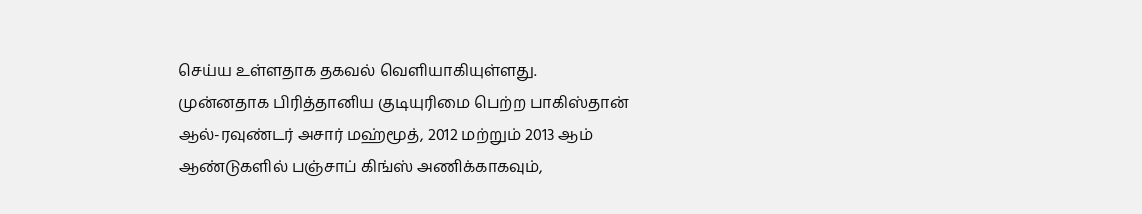செய்ய உள்ளதாக தகவல் வெளியாகியுள்ளது.
முன்னதாக பிரித்தானிய குடியுரிமை பெற்ற பாகிஸ்தான் ஆல்-ரவுண்டர் அசார் மஹ்மூத், 2012 மற்றும் 2013 ஆம் ஆண்டுகளில் பஞ்சாப் கிங்ஸ் அணிக்காகவும்,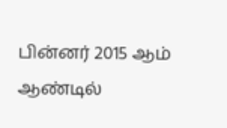பின்னர் 2015 ஆம் ஆண்டில்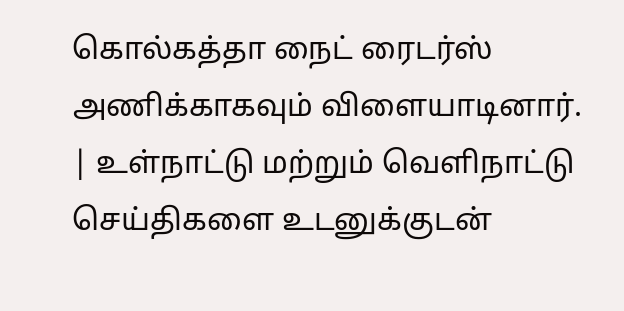கொல்கத்தா நைட் ரைடர்ஸ் அணிக்காகவும் விளையாடினார்.
| உள்நாட்டு மற்றும் வெளிநாட்டு செய்திகளை உடனுக்குடன்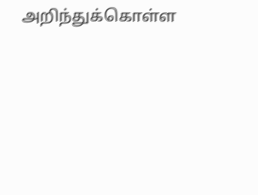அறிந்துக்கொள்ள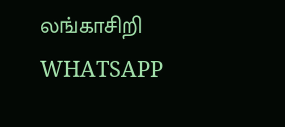லங்காசிறி WHATSAPP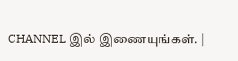CHANNEL இல் இணையுங்கள். |